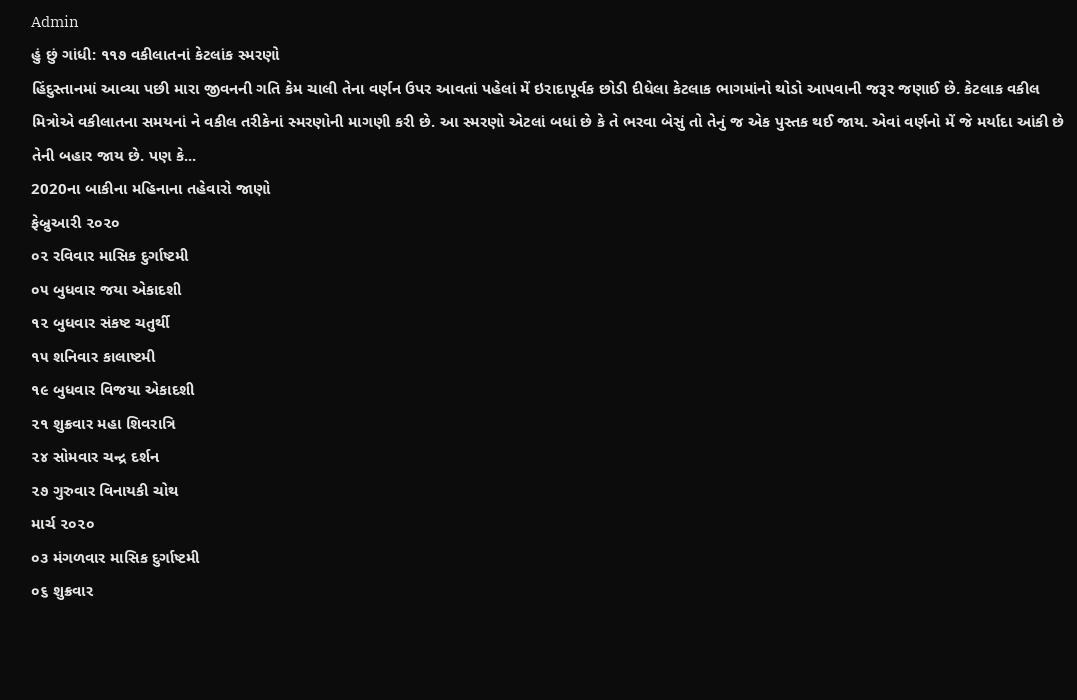Admin
હું છું ગાંધી: ૧૧૭ વકીલાતનાં કેટલાંક સ્મરણો
હિંદુસ્તાનમાં આવ્યા પછી મારા જીવનની ગતિ કેમ ચાલી તેના વર્ણન ઉપર આવતાં પહેલાં મેં ઇરાદાપૂર્વક છોડી દીધેલા કેટલાક ભાગમાંનો થોડો આપવાની જરૂર જણાઈ છે. કેટલાક વકીલ મિત્રોએ વકીલાતના સમયનાં ને વકીલ તરીકેનાં સ્મરણોની માગણી કરી છે. આ સ્મરણો એટલાં બધાં છે કે તે ભરવા બેસું તો તેનું જ એક પુસ્તક થઈ જાય. એવાં વર્ણનો મેં જે મર્યાદા આંકી છે તેની બહાર જાય છે. પણ કે...
2020ના બાકીના મહિનાના તહેવારો જાણો
ફેબ્રુઆરી ૨૦૨૦
૦૨ રવિવાર માસિક દુર્ગાષ્ટમી
૦૫ બુધવાર જયા એકાદશી
૧૨ બુધવાર સંકષ્ટ ચતુર્થી
૧૫ શનિવાર કાલાષ્ટમી
૧૯ બુધવાર વિજયા એકાદશી
૨૧ શુક્રવાર મહા શિવરાત્રિ
૨૪ સોમવાર ચન્દ્ર દર્શન
૨૭ ગુરુવાર વિનાયકી ચોથ
માર્ચ ૨૦૨૦
૦૩ મંગળવાર માસિક દુર્ગાષ્ટમી
૦૬ શુક્રવાર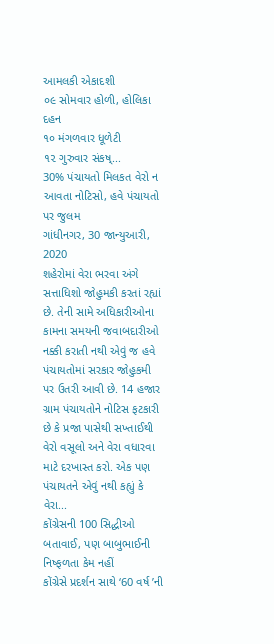આમલકી એકાદશી
૦૯ સોમવાર હોળી, હોલિકા દહન
૧૦ મંગળવાર ધૂળેટી
૧૨ ગુરુવાર સંકષ્...
30% પંચાયતો મિલકત વેરો ન આવતા નોટિસો, હવે પંચાયતો પર જુલમ
ગાંધીનગર, 30 જાન્યુઆરી, 2020
શહેરોમાં વેરા ભરવા અંગે સત્તાધિશો જોહુમકી કરતાં રહ્યાં છે. તેની સામે અધિકારીઓના કામના સમયની જવાબદારીઓ નક્કી કરાતી નથી એવું જ હવે પંચાયતોમાં સરકાર જોહુકમી પર ઉતરી આવી છે. 14 હજાર ગ્રામ પંચાયતોને નોટિસ ફટકારી છે કે પ્રજા પાસેથી સખ્તાઈથી વેરો વસૂલો અને વેરા વધારવા માટે દરખાસ્ત કરો. એક પણ પંચાયતને એવું નથી કહ્યું કે વેરા...
કોંગ્રેસની 100 સિદ્ધીઓ બતાવાઈ, પણ બાબુભાઈની નિષ્ફળતા કેમ નહીં
કોંગ્રેસે પ્રદર્શન સાથે ‘60 વર્ષ ’ની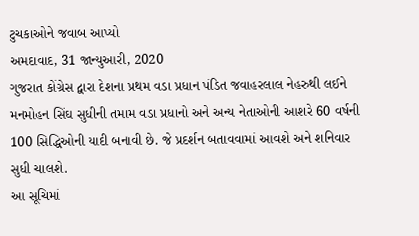ટુચકાઓને જવાબ આપ્યો
અમદાવાદ, 31 જાન્યુઆરી, 2020
ગુજરાત કોંગ્રેસ દ્વારા દેશના પ્રથમ વડા પ્રધાન પંડિત જવાહરલાલ નેહરુથી લઈને મનમોહન સિંઘ સુધીની તમામ વડા પ્રધાનો અને અન્ય નેતાઓની આશરે 60 વર્ષની 100 સિદ્ધિઓની યાદી બનાવી છે. જે પ્રદર્શન બતાવવામાં આવશે અને શનિવાર સુધી ચાલશે.
આ સૂચિમાં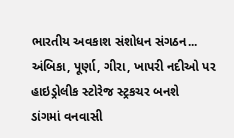ભારતીય અવકાશ સંશોધન સંગઠન...
અંબિકા, પૂર્ણા, ગીરા, ખાપરી નદીઓ પર હાઇડ્રોલીક સ્ટોરેજ સ્ટ્રકચર બનશે
ડાંગમાં વનવાસી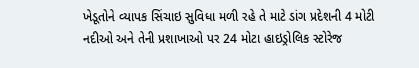ખેડૂતોને વ્યાપક સિંચાઇ સુવિધા મળી રહે તે માટે ડાંગ પ્રદેશની 4 મોટી નદીઓ અને તેની પ્રશાખાઓ પર 24 મોટા હાઇડ્રોલિક સ્ટોરેજ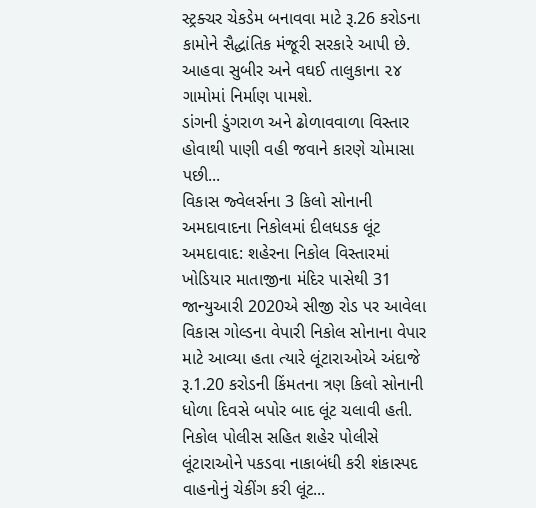સ્ટ્રક્ચર ચેકડેમ બનાવવા માટે રૂ.26 કરોડના કામોને સૈદ્ધાંતિક મંજૂરી સરકારે આપી છે. આહવા સુબીર અને વઘઈ તાલુકાના ૨૪ ગામોમાં નિર્માણ પામશે.
ડાંગની ડુંગરાળ અને ઢોળાવવાળા વિસ્તાર હોવાથી પાણી વહી જવાને કારણે ચોમાસા પછી...
વિકાસ જ્વેલર્સના 3 કિલો સોનાની અમદાવાદના નિકોલમાં દીલધડક લૂંટ
અમદાવાદ: શહેરના નિકોલ વિસ્તારમાં ખોડિયાર માતાજીના મંદિર પાસેથી 31 જાન્યુઆરી 2020એ સીજી રોડ પર આવેલા વિકાસ ગોલ્ડના વેપારી નિકોલ સોનાના વેપાર માટે આવ્યા હતા ત્યારે લૂંટારાઓએ અંદાજે રૂ.1.20 કરોડની કિંમતના ત્રણ કિલો સોનાની ધોળા દિવસે બપોર બાદ લૂંટ ચલાવી હતી.
નિકોલ પોલીસ સહિત શહેર પોલીસે લૂંટારાઓને પકડવા નાકાબંધી કરી શંકાસ્પદ વાહનોનું ચેકીંગ કરી લૂંટ...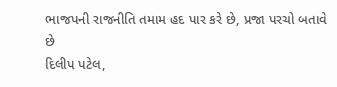ભાજપની રાજનીતિ તમામ હદ પાર કરે છે, પ્રજા પરચો બતાવે છે
દિલીપ પટેલ,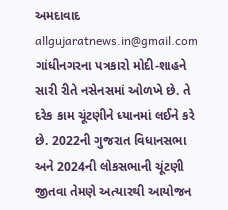અમદાવાદ
allgujaratnews.in@gmail.com
ગાંધીનગરના પત્રકારો મોદી-શાહને સારી રીતે નસેનસમાં ઓળખે છે. તે દરેક કામ ચૂંટણીને ધ્યાનમાં લઈને કરે છે. 2022ની ગુજરાત વિધાનસભા અને 2024ની લોકસભાની ચૂંટણી જીતવા તેમણે અત્યારથી આયોજન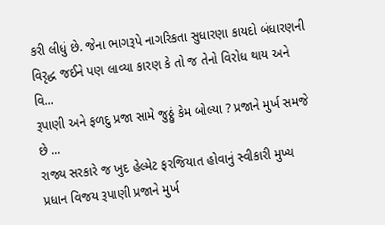કરી લીધું છે. જેના ભાગરૂપે નાગરિકતા સુધારણા કાયદો બંધારણની વિરૃદ્ધ જઈને પણ લાવ્યા કારણ કે તો જ તેનો વિરોધ થાય અને વિ...
રૂપાણી અને ફળદુ પ્રજા સામે જુઠ્ઠું કેમ બોલ્યા ? પ્રજાને મુર્ખ સમજે છે ...
રાજ્ય સરકારે જ ખુદ હેલ્મેટ ફરજિયાત હોવાનું સ્વીકારી મુખ્ય પ્રધાન વિજય રૂપાણી પ્રજાને મુર્ખ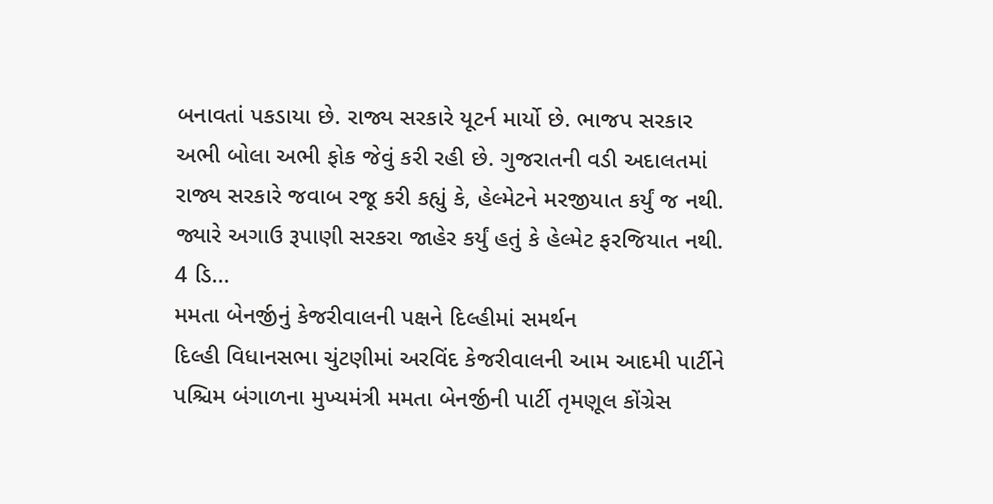બનાવતાં પકડાયા છે. રાજ્ય સરકારે યૂટર્ન માર્યો છે. ભાજપ સરકાર અભી બોલા અભી ફોક જેવું કરી રહી છે. ગુજરાતની વડી અદાલતમાં રાજ્ય સરકારે જવાબ રજૂ કરી કહ્યું કે, હેલ્મેટને મરજીયાત કર્યું જ નથી. જ્યારે અગાઉ રૂપાણી સરકરા જાહેર કર્યું હતું કે હેલ્મેટ ફરજિયાત નથી. 4 ડિ...
મમતા બેનર્જીનું કેજરીવાલની પક્ષને દિલ્હીમાં સમર્થન
દિલ્હી વિધાનસભા ચુંટણીમાં અરવિંદ કેજરીવાલની આમ આદમી પાર્ટીને પશ્ચિમ બંગાળના મુખ્યમંત્રી મમતા બેનર્જીની પાર્ટી તૃમણૂલ કોંગ્રેસ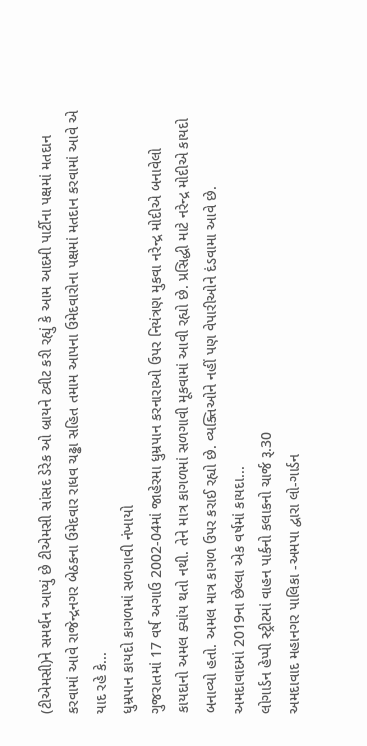(ટીએમસી)ને સમર્થન આપ્યું છે ટીએમસી સાંસદ ડેરેક ઓ બ્રાયને ટ્વીટ કરી રહ્યું કે આમ આદમી પાર્ટીના પક્ષમાં મતદાન કરવામાં આવે રાજેન્દ્રનગર બેઠકના ઉમેદવાર રાધવ ચઢ્ઢા સહિત તમામ આપના ઉમેદવારોના પક્ષમાં મતદાન કરવામાં આવે એ યાદ રહે કે...
ધુમ્રપાન કાયદો કાગળમાં સળગાવી નંખાયો
ગુજરાતમાં 17 વર્ષ અગાઉ 2002-04માં જાહેરમા ધુમ્રપાન કરનારાઓ ઉપર નિયંત્રણ મુકવા નરેન્દ્ર મોદીએ બનાવેલો કાયદાનો અમલ ક્યાંય થતો નથી. તેને માત્ર કાગળમાં સળગાવી મૂકવામાં આવી રહ્યો છે. પ્રસિદ્ધી માટે નરેન્દ્ર મોદીએ કાયદો બનાવ્યો હતો. અમલ માત્ર કાગળ ઉપર કરાઈ રહ્યો છે. વ્યક્તિઓને નહીં પણ વેપારીઓને દંડવામા આવે છે.
અમદાવાદમાં 2019ના છેલ્લા એક વર્ષમાં કાયદા...
લોગાર્ડન હેપ્પી સ્ટ્રીટમાં વાહન પાર્કનો કલાકનો ચાર્જ રૂ.30
અમદાવાદ મહાનગર પાલિકા -અમપા દ્વારા લો-ગાર્ડન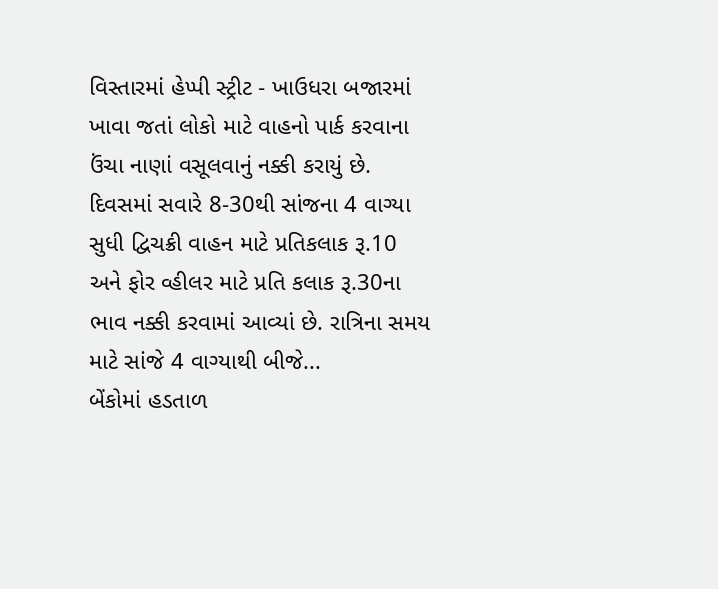વિસ્તારમાં હેપ્પી સ્ટ્રીટ - ખાઉધરા બજારમાં ખાવા જતાં લોકો માટે વાહનો પાર્ક કરવાના ઉંચા નાણાં વસૂલવાનું નક્કી કરાયું છે. દિવસમાં સવારે 8-30થી સાંજના 4 વાગ્યા સુધી દ્વિચક્રી વાહન માટે પ્રતિકલાક રૂ.10 અને ફોર વ્હીલર માટે પ્રતિ કલાક રૂ.30ના ભાવ નક્કી કરવામાં આવ્યાં છે. રાત્રિના સમય માટે સાંજે 4 વાગ્યાથી બીજે...
બેંકોમાં હડતાળ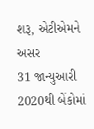શરૂ, એટીએમને અસર
31 જાન્યુઆરી 2020થી બેંકોમાં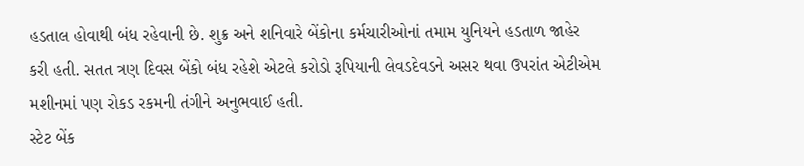હડતાલ હોવાથી બંધ રહેવાની છે. શુક્ર અને શનિવારે બેંકોના કર્મચારીઓનાં તમામ યુનિયને હડતાળ જાહેર કરી હતી. સતત ત્રણ દિવસ બેંકો બંધ રહેશે એટલે કરોડો રૂપિયાની લેવડદેવડને અસર થવા ઉપરાંત એટીએમ મશીનમાં પણ રોકડ રકમની તંગીને અનુભવાઈ હતી.
સ્ટેટ બેંક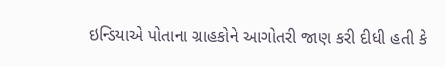ઇન્ડિયાએ પોતાના ગ્રાહકોને આગોતરી જાણ કરી દીધી હતી કે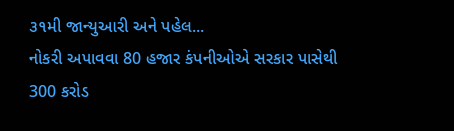૩૧મી જાન્યુઆરી અને પહેલ...
નોકરી અપાવવા 80 હજાર કંપનીઓએ સરકાર પાસેથી 300 કરોડ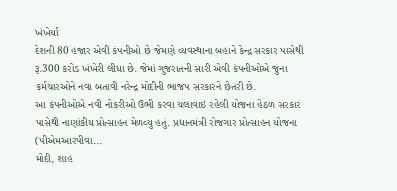ખંખેર્યા
દેશની 80 હજાર એવી કંપનીઓ છે જેમણે વ્યવસ્થાના બહાને કેન્દ્ર સરકાર પાસેથી રૂ.300 કરોડ ખંખેરી લીધા છે. જેમાં ગુજરાતની સારી એવી કંપનીઓએ જુના કર્મચારઓને નવા બતાવી નરેન્દ્ર મોદીની ભાજપ સરકારને છેતરી છે.
આ કંપનીઓએ નવી નોકરીઓ ઉભી કરવા ચલાવાઇ રહેલી યોજના હેઠળ સરકાર પાસેથી નાણાંકીય પ્રોત્સાહન મેળવ્યુ હતું. પ્રધાનમંત્રી રોજગાર પ્રોત્સાહન યોજના (પીએમઆરપીવા...
મોદી, શાહ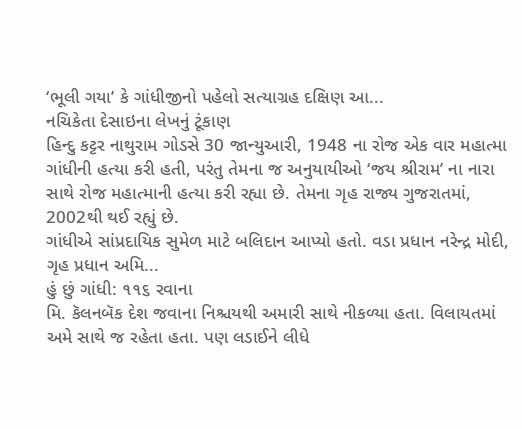‘ભૂલી ગયા’ કે ગાંધીજીનો પહેલો સત્યાગ્રહ દક્ષિણ આ...
નચિકેતા દેસાઇના લેખનું ટૂંકાણ
હિન્દુ કટ્ટર નાથુરામ ગોડસે 30 જાન્યુઆરી, 1948 ના રોજ એક વાર મહાત્મા ગાંધીની હત્યા કરી હતી, પરંતુ તેમના જ અનુયાયીઓ ‘જય શ્રીરામ’ ના નારા સાથે રોજ મહાત્માની હત્યા કરી રહ્યા છે. તેમના ગૃહ રાજ્ય ગુજરાતમાં, 2002થી થઈ રહ્યું છે.
ગાંધીએ સાંપ્રદાયિક સુમેળ માટે બલિદાન આપ્યો હતો. વડા પ્રધાન નરેન્દ્ર મોદી, ગૃહ પ્રધાન અમિ...
હું છું ગાંધી: ૧૧૬ રવાના
મિ. કૅલનબૅક દેશ જવાના નિશ્ચયથી અમારી સાથે નીકળ્યા હતા. વિલાયતમાં અમે સાથે જ રહેતા હતા. પણ લડાઈને લીધે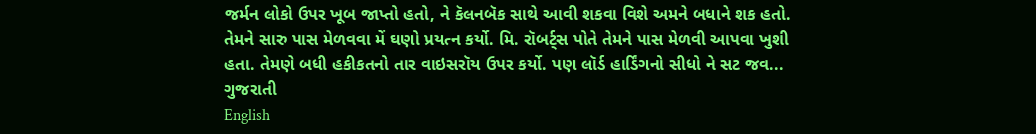જર્મન લોકો ઉપર ખૂબ જાપ્તો હતો, ને કૅલનબૅક સાથે આવી શકવા વિશે અમને બધાને શક હતો. તેમને સારુ પાસ મેળવવા મેં ઘણો પ્રયત્ન કર્યો. મિ. રૉબર્ટ્સ પોતે તેમને પાસ મેળવી આપવા ખુશી હતા. તેમણે બધી હકીકતનો તાર વાઇસરૉય ઉપર કર્યો. પણ લૉર્ડ હાર્ડિંગનો સીધો ને સટ જવ...
ગુજરાતી
English